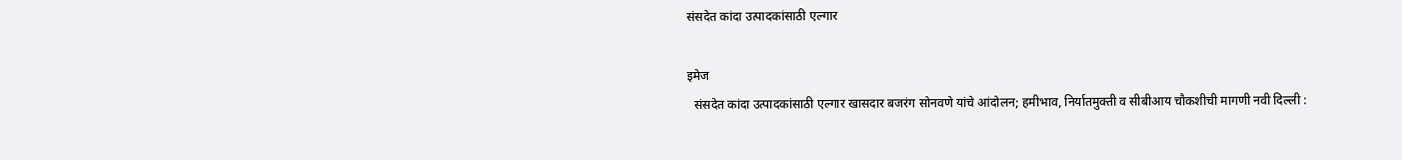संसदेत कांदा उत्पादकांसाठी एल्गार

इमेज
  संसदेत कांदा उत्पादकांसाठी एल्गार खासदार बजरंग सोनवणे यांचे आंदोलन; हमीभाव, निर्यातमुक्ती व सीबीआय चौकशीची मागणी नवी दिल्ली :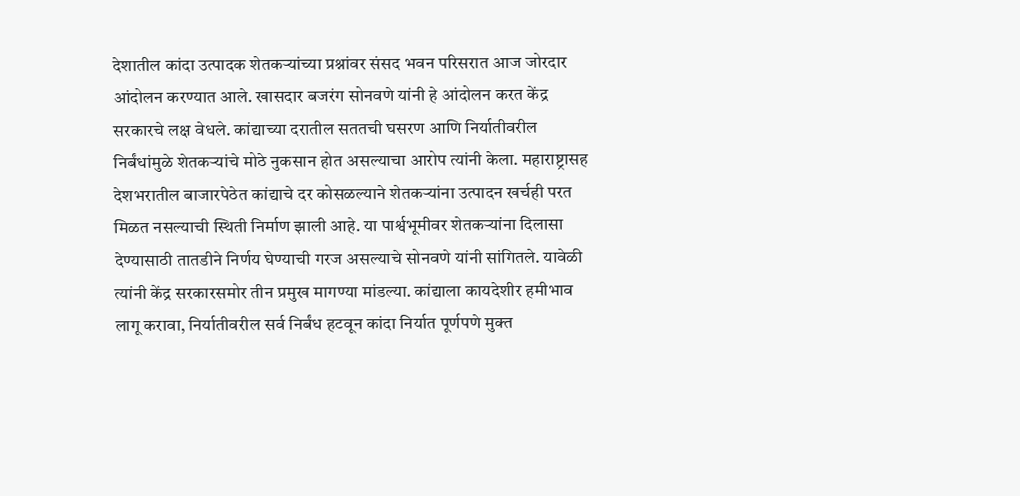देशातील कांदा उत्पादक शेतकऱ्यांच्या प्रश्नांवर संसद भवन परिसरात आज जोरदार आंदोलन करण्यात आले. खासदार बजरंग सोनवणे यांनी हे आंदोलन करत केंद्र सरकारचे लक्ष वेधले. कांद्याच्या दरातील सततची घसरण आणि निर्यातीवरील निर्बंधांमुळे शेतकऱ्यांचे मोठे नुकसान होत असल्याचा आरोप त्यांनी केला. महाराष्ट्रासह देशभरातील बाजारपेठेत कांद्याचे दर कोसळल्याने शेतकऱ्यांना उत्पादन खर्चही परत मिळत नसल्याची स्थिती निर्माण झाली आहे. या पार्श्वभूमीवर शेतकऱ्यांना दिलासा देण्यासाठी तातडीने निर्णय घेण्याची गरज असल्याचे सोनवणे यांनी सांगितले. यावेळी त्यांनी केंद्र सरकारसमोर तीन प्रमुख मागण्या मांडल्या. कांद्याला कायदेशीर हमीभाव लागू करावा, निर्यातीवरील सर्व निर्बंध हटवून कांदा निर्यात पूर्णपणे मुक्त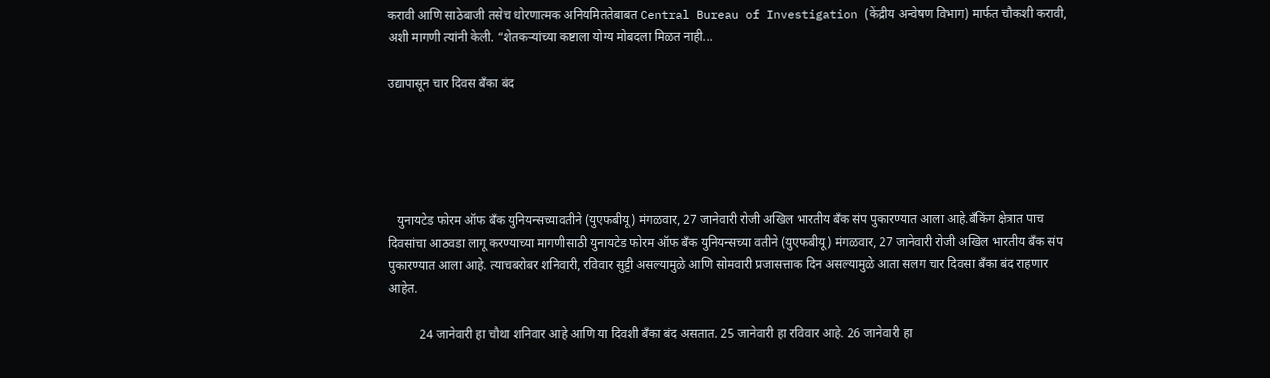करावी आणि साठेबाजी तसेच धोरणात्मक अनियमिततेबाबत Central Bureau of Investigation (केंद्रीय अन्वेषण विभाग) मार्फत चौकशी करावी, अशी मागणी त्यांनी केली. “शेतकऱ्यांच्या कष्टाला योग्य मोबदला मिळत नाही...

उद्यापासून चार दिवस बँका बंद





   युनायटेड फोरम ऑफ बँक युनियन्सच्यावतीने (युएफबीयू) मंगळवार, 27 जानेवारी रोजी अखिल भारतीय बँक संप पुकारण्यात आला आहे.बँकिंग क्षेत्रात पाच दिवसांचा आठवडा लागू करण्याच्या मागणीसाठी युनायटेड फोरम ऑफ बँक युनियन्सच्या वतीने (युएफबीयू) मंगळवार, 27 जानेवारी रोजी अखिल भारतीय बँक संप पुकारण्यात आला आहे. त्याचबरोबर शनिवारी, रविवार सुट्टी असल्यामुळे आणि सोमवारी प्रजासत्ताक दिन असल्यामुळे आता सलग चार दिवसा बँका बंद राहणार आहेत.

          24 जानेवारी हा चौथा शनिवार आहे आणि या दिवशी बँका बंद असतात. 25 जानेवारी हा रविवार आहे. 26 जानेवारी हा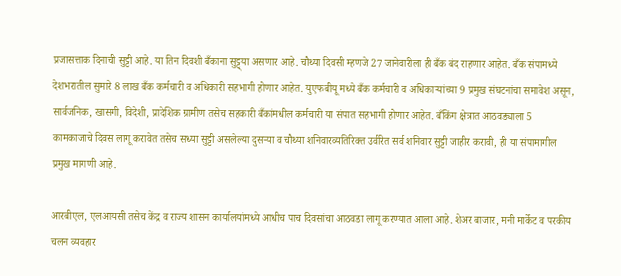प्रजासत्ताक दिनाची सुट्टी आहे. या तिन दिवशी बँकाना सुट्ट्या असणार आहे. चौथ्या दिवसी म्हणजे 27 जानेवारीला ही बँक बंद राहणार आहेत. बँक संपामध्ये देशभरातील सुमारे 8 लाख बँक कर्मचारी व अधिकारी सहभागी होणार आहेत. युएफबीयू मध्ये बँक कर्मचारी व अधिकाऱ्यांच्या 9 प्रमुख संघटनांचा समावेश असून, सार्वजनिक, खासगी, विदेशी, प्रादेशिक ग्रामीण तसेच सहकारी बँकांमधील कर्मचारी या संपात सहभागी होणार आहेत. बँकिंग क्षेत्रात आठवड्याला 5 कामकाजाचे दिवस लागू करावेत तसेच सध्या सुट्टी असलेल्या दुसऱ्या व चौथ्या शनिवारव्यतिरिक्त उर्वरित सर्व शनिवार सुट्टी जाहीर करावी, ही या संपामागील प्रमुख मागणी आहे.

आरबीएल, एलआयसी तसेच केंद्र व राज्य शासन कार्यालयांमध्ये आधीच पाच दिवसांचा आठवडा लागू करण्यात आला आहे. शेअर बाजार, मनी मार्केट व परकीय चलन व्यवहार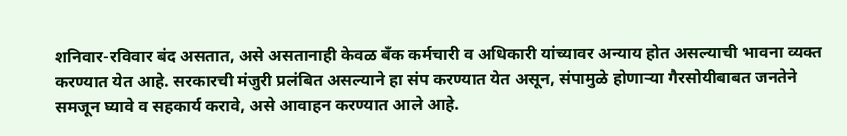शनिवार-रविवार बंद असतात, असे असतानाही केवळ बँक कर्मचारी व अधिकारी यांच्यावर अन्याय होत असल्याची भावना व्यक्त करण्यात येत आहे. सरकारची मंजुरी प्रलंबित असल्याने हा संप करण्यात येत असून, संपामुळे होणाऱ्या गैरसोयीबाबत जनतेने समजून घ्यावे व सहकार्य करावे, असे आवाहन करण्यात आले आहे.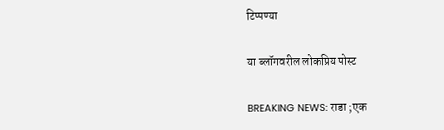टिप्पण्या

या ब्लॉगवरील लोकप्रिय पोस्ट

BREAKING NEWS: राडा ;एक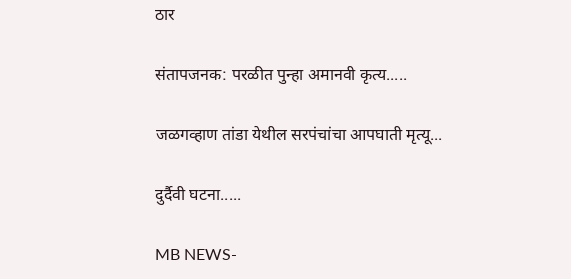ठार

संतापजनक: परळीत पुन्हा अमानवी कृत्य.....

जळगव्हाण तांडा येथील सरपंचांचा आपघाती मृत्यू...

दुर्दैवी घटना.....

MB NEWS-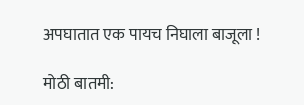अपघातात एक पायच निघाला बाजूला !

मोठी बातमी: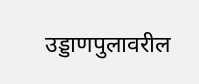उड्डाणपुलावरील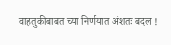वाहतुकीबाबत च्या निर्णयात अंशतः बदल !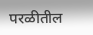परळीतील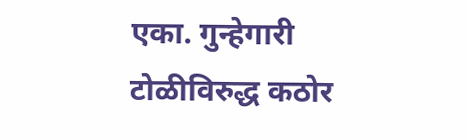एका. गुन्हेगारी टोळीविरुद्ध कठोर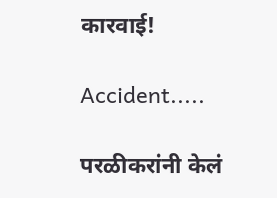कारवाई!

Accident.....

परळीकरांनी केलं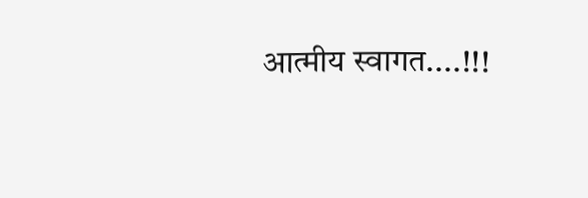आत्मीय स्वागत....!!!